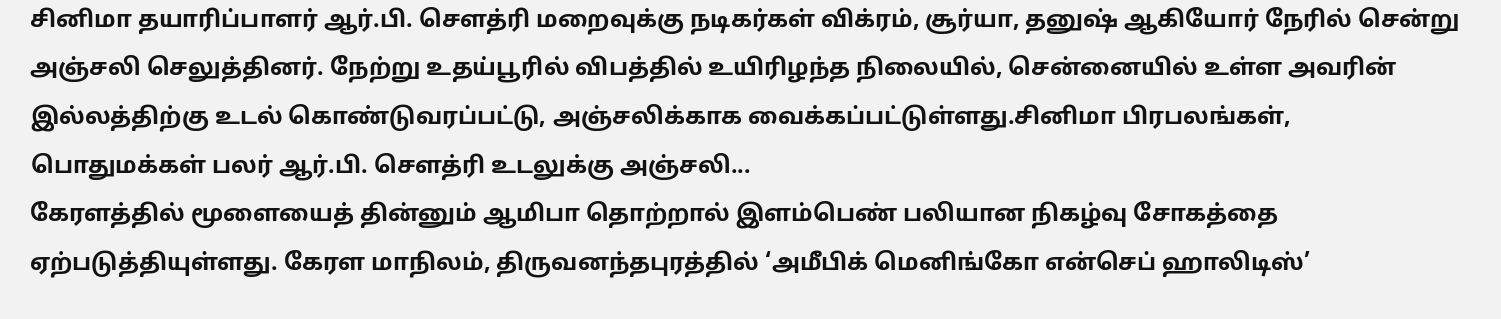சினிமா தயாரிப்பாளர் ஆர்.பி. செளத்ரி மறைவுக்கு நடிகர்கள் விக்ரம், சூர்யா, தனுஷ் ஆகியோர் நேரில் சென்று அஞ்சலி செலுத்தினர். நேற்று உதய்பூரில் விபத்தில் உயிரிழந்த நிலையில், சென்னையில் உள்ள அவரின் இல்லத்திற்கு உடல் கொண்டுவரப்பட்டு, அஞ்சலிக்காக வைக்கப்பட்டுள்ளது.சினிமா பிரபலங்கள், பொதுமக்கள் பலர் ஆர்.பி. செளத்ரி உடலுக்கு அஞ்சலி...
கேரளத்தில் மூளையைத் தின்னும் ஆமிபா தொற்றால் இளம்பெண் பலியான நிகழ்வு சோகத்தை ஏற்படுத்தியுள்ளது. கேரள மாநிலம், திருவனந்தபுரத்தில் ‘அமீபிக் மெனிங்கோ என்செப் ஹாலிடிஸ்’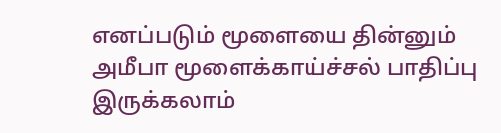எனப்படும் மூளையை தின்னும் அமீபா மூளைக்காய்ச்சல் பாதிப்பு இருக்கலாம்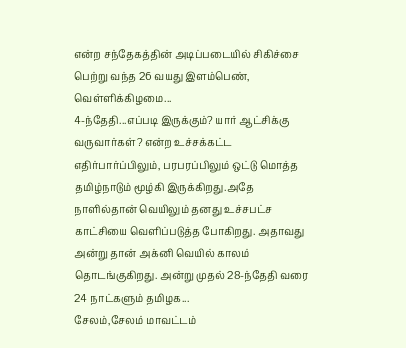என்ற சந்தேகத்தின் அடிப்படையில் சிகிச்சை பெற்று வந்த 26 வயது இளம்பெண், வெள்ளிக்கிழமை...
4-ந்தேதி...எப்படி இருக்கும்? யார் ஆட்சிக்கு வருவார்கள்? என்ற உச்சக்கட்ட எதிர்பார்ப்பிலும், பரபரப்பிலும் ஒட்டு மொத்த தமிழ்நாடும் மூழ்கி இருக்கிறது.அதே நாளில்தான் வெயிலும் தனது உச்சபட்ச காட்சியை வெளிப்படுத்த போகிறது. அதாவது அன்று தான் அக்னி வெயில் காலம் தொடங்குகிறது. அன்று முதல் 28-ந்தேதி வரை 24 நாட்களும் தமிழக...
சேலம்,சேலம் மாவட்டம்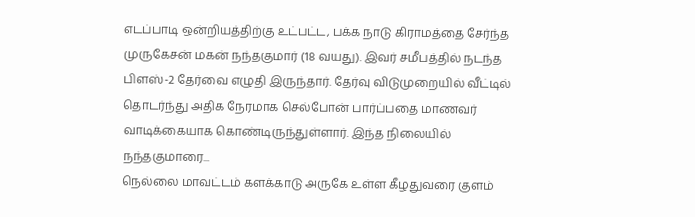எடப்பாடி ஒன்றியத்திற்கு உட்பட்ட, பக்க நாடு கிராமத்தை சேர்ந்த முருகேசன் மகன் நந்தகுமார் (18 வயது). இவர் சமீபத்தில் நடந்த பிளஸ்-2 தேர்வை எழுதி இருந்தார். தேர்வு விடுமுறையில் வீட்டில் தொடர்ந்து அதிக நேரமாக செல்போன் பார்ப்பதை மாணவர் வாடிக்கையாக கொண்டிருந்துள்ளார். இந்த நிலையில் நந்தகுமாரை...
நெல்லை மாவட்டம் களக்காடு அருகே உள்ள கீழதுவரை குளம்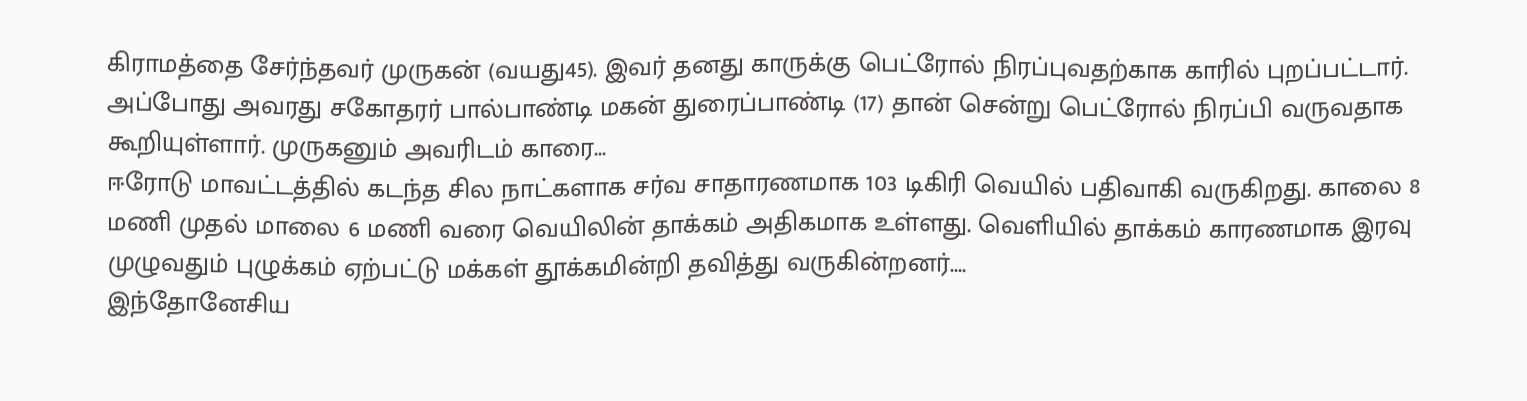கிராமத்தை சேர்ந்தவர் முருகன் (வயது45). இவர் தனது காருக்கு பெட்ரோல் நிரப்புவதற்காக காரில் புறப்பட்டார். அப்போது அவரது சகோதரர் பால்பாண்டி மகன் துரைப்பாண்டி (17) தான் சென்று பெட்ரோல் நிரப்பி வருவதாக கூறியுள்ளார். முருகனும் அவரிடம் காரை...
ஈரோடு மாவட்டத்தில் கடந்த சில நாட்களாக சர்வ சாதாரணமாக 103 டிகிரி வெயில் பதிவாகி வருகிறது. காலை 8 மணி முதல் மாலை 6 மணி வரை வெயிலின் தாக்கம் அதிகமாக உள்ளது. வெளியில் தாக்கம் காரணமாக இரவு முழுவதும் புழுக்கம் ஏற்பட்டு மக்கள் தூக்கமின்றி தவித்து வருகின்றனர்....
இந்தோனேசிய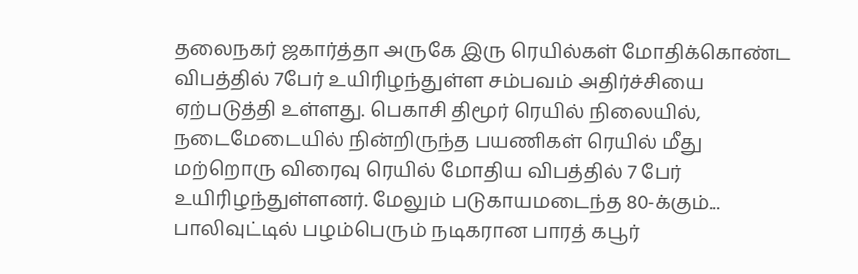தலைநகர் ஜகார்த்தா அருகே இரு ரெயில்கள் மோதிக்கொண்ட விபத்தில் 7பேர் உயிரிழந்துள்ள சம்பவம் அதிர்ச்சியை ஏற்படுத்தி உள்ளது. பெகாசி திமூர் ரெயில் நிலையில், நடைமேடையில் நின்றிருந்த பயணிகள் ரெயில் மீது மற்றொரு விரைவு ரெயில் மோதிய விபத்தில் 7 பேர் உயிரிழந்துள்ளனர். மேலும் படுகாயமடைந்த 80-க்கும்...
பாலிவுட்டில் பழம்பெரும் நடிகரான பாரத் கபூர்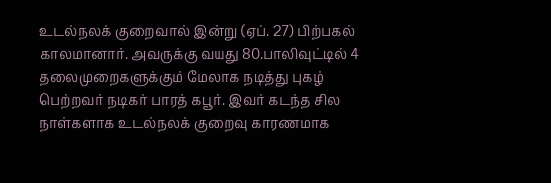உடல்நலக் குறைவால் இன்று (ஏப். 27) பிற்பகல் காலமானார். அவருக்கு வயது 80.பாலிவுட்டில் 4 தலைமுறைகளுக்கும் மேலாக நடித்து புகழ் பெற்றவர் நடிகர் பாரத் கபூர். இவர் கடந்த சில நாள்களாக உடல்நலக் குறைவு காரணமாக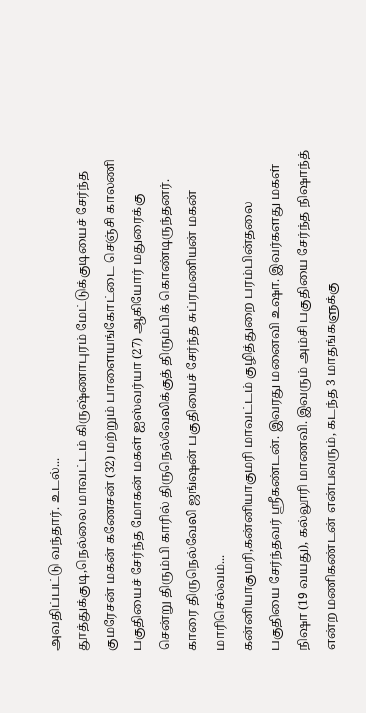அவதிப்பட்டு வந்தார். உடல்...
தூத்துக்குடி,நெல்லை மாவட்டம் கிருஷ்ணாபுரம் மேட்டுக்குடியைச் சேர்ந்த குமரேசன் மகன் கணேசன் (32) மற்றும் பாளையங்கோட்டை செஞ்சி காலணி பகுதியைச் சேர்ந்த மோகன் மகள் ஐஸ்வர்யா (27) ஆகியோர் மதுரைக்கு சென்று திரும்பி காரில் திருநெல்வேலிக்குத் திரும்பிக் கொண்டிருந்தனர். காரை திருநெல்வேலி ஜங்ஷன் பகுதியைச் சேர்ந்த சுப்ரமணியன் மகன் மாரிசெல்வம்...
கன்னியாகுமரி,கன்னியாகுமரி மாவட்டம் குழித்துறை பரம்பின்தலை பகுதியை சேர்ந்தவர் ஸ்ரீகண்டன். இவரது மனைவி உஷா. இவர்களது மகள் நிஷா (19 வயது), கல்லூரி மாணவி. இவரும் அம்சி பகுதியை சேர்ந்த நிஷாந்த் என்ற மணிகண்டன் என்பவரும், கடந்த 3 மாதங்களுக்கு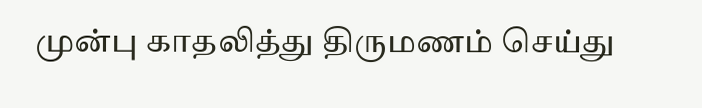முன்பு காதலித்து திருமணம் செய்து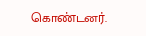கொண்டனர்.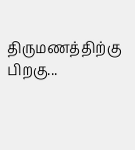திருமணத்திற்கு பிறகு...